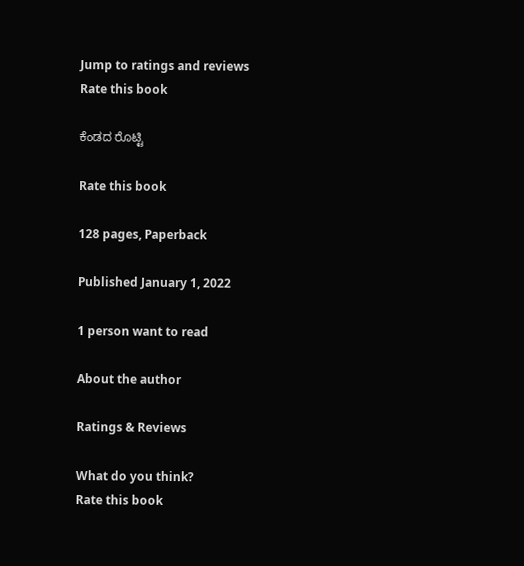Jump to ratings and reviews
Rate this book

ಕೆಂಡದ ರೊಟ್ಟಿ

Rate this book

128 pages, Paperback

Published January 1, 2022

1 person want to read

About the author

Ratings & Reviews

What do you think?
Rate this book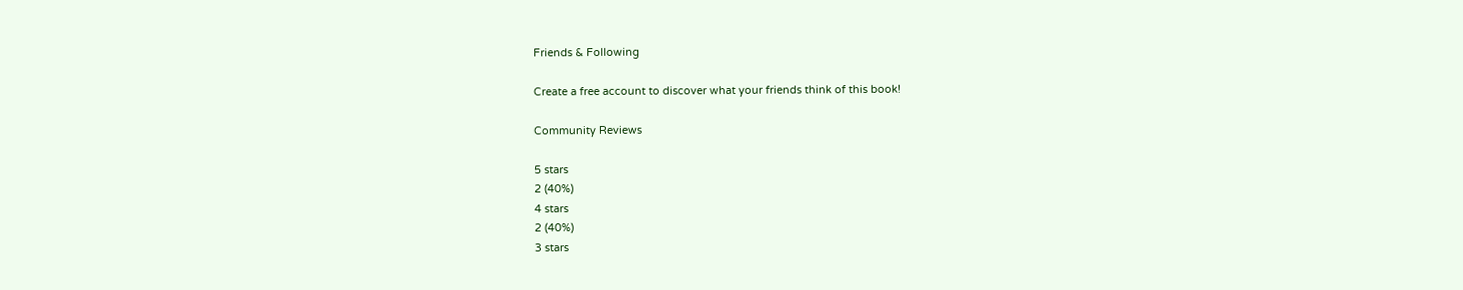Friends & Following

Create a free account to discover what your friends think of this book!

Community Reviews

5 stars
2 (40%)
4 stars
2 (40%)
3 stars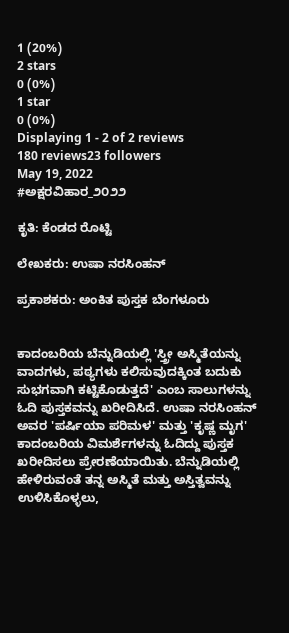1 (20%)
2 stars
0 (0%)
1 star
0 (0%)
Displaying 1 - 2 of 2 reviews
180 reviews23 followers
May 19, 2022
#ಅಕ್ಷರವಿಹಾರ_೨೦೨೨

ಕೃತಿ: ಕೆಂಡದ ರೊಟ್ಟಿ

ಲೇಖಕರು: ಉಷಾ ನರಸಿಂಹನ್

ಪ್ರಕಾಶಕರು: ಅಂಕಿತ ಪುಸ್ತಕ ಬೆಂಗಳೂರು


ಕಾದಂಬರಿಯ ಬೆನ್ನುಡಿಯಲ್ಲಿ 'ಸ್ತ್ರೀ ಅಸ್ಮಿತೆಯನ್ನು ವಾದಗಳು, ಪಠ್ಯಗಳು ಕಲಿಸುವುದಕ್ಕಿಂತ ಬದುಕು ಸುಭಗವಾಗಿ ಕಟ್ಟಿಕೊಡುತ್ತದೆ' ಎಂಬ ಸಾಲುಗಳನ್ನು ಓದಿ ಪುಸ್ತಕವನ್ನು ಖರೀದಿಸಿದೆ. ಉಷಾ ನರಸಿಂಹನ್ ಅವರ 'ಪರ್ಷಿಯಾ ಪರಿಮಳ' ಮತ್ತು 'ಕೃಷ್ಣ ಮೃಗ' ಕಾದಂಬರಿಯ ವಿಮರ್ಶೆಗಳನ್ನು ಓದಿದ್ದು ಪುಸ್ತಕ ಖರೀದಿಸಲು ಪ್ರೇರಣೆಯಾಯಿತು. ಬೆನ್ನುಡಿಯಲ್ಲಿ ಹೇಳಿರುವಂತೆ ತನ್ನ ಅಸ್ಮಿತೆ ಮತ್ತು ಅಸ್ತಿತ್ವವನ್ನು ಉಳಿಸಿಕೊಳ್ಳಲು,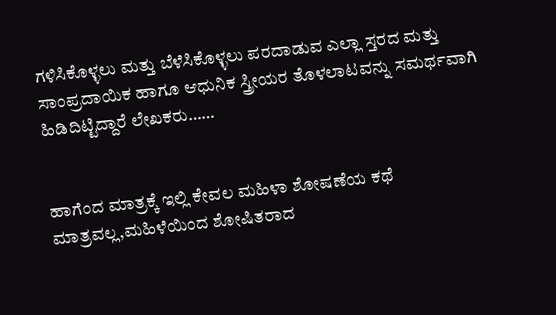ಗಳಿಸಿಕೊಳ್ಳಲು ಮತ್ತು ಬೆಳೆಸಿಕೊಳ್ಳಲು ಪರದಾಡುವ ಎಲ್ಲಾ ಸ್ತರದ ಮತ್ತು ಸಾಂಪ್ರದಾಯಿಕ ಹಾಗೂ ಆಧುನಿಕ ಸ್ತ್ರೀಯರ ತೊಳಲಾಟವನ್ನು ಸಮರ್ಥವಾಗಿ ಹಿಡಿದಿಟ್ಟಿದ್ದಾರೆ ಲೇಖಕರು……


ಹಾಗೆಂದ ಮಾತ್ರಕ್ಕೆ ಇಲ್ಲಿ ಕೇವಲ ಮಹಿಳಾ ಶೋಷಣೆಯ ಕಥೆ ಮಾತ್ರವಲ್ಲ,ಮಹಿಳೆಯಿಂದ ಶೋಷಿತರಾದ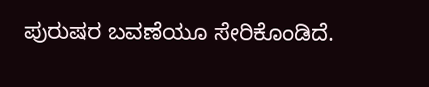ಪುರುಷರ ಬವಣೆಯೂ ಸೇರಿಕೊಂಡಿದೆ.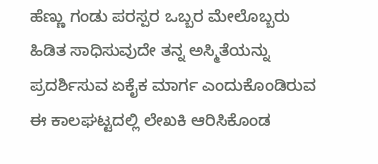ಹೆಣ್ಣು ಗಂಡು ಪರಸ್ಪರ ಒಬ್ಬರ ಮೇಲೊಬ್ಬರು ಹಿಡಿತ ಸಾಧಿ‌ಸುವುದೇ ತನ್ನ ಅಸ್ಮಿತೆಯನ್ನು ಪ್ರದರ್ಶಿಸುವ ಏಕೈಕ ಮಾರ್ಗ ಎಂದುಕೊಂಡಿರುವ ಈ ಕಾಲಘಟ್ಟದಲ್ಲಿ ಲೇಖಕಿ ಆರಿಸಿಕೊಂಡ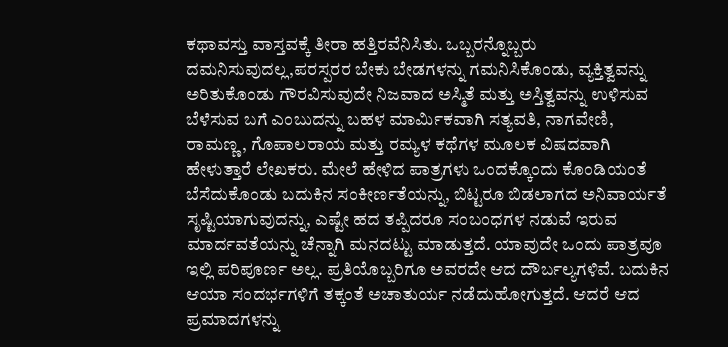ಕಥಾವಸ್ತು ವಾಸ್ತವಕ್ಕೆ ತೀರಾ ಹತ್ತಿರವೆನಿಸಿತು. ಒಬ್ಬರನ್ನೊಬ್ಬರು ದಮನಿಸುವುದಲ್ಲ,ಪರಸ್ಪರರ ಬೇಕು ಬೇಡಗಳನ್ನು ಗಮನಿಸಿಕೊಂಡು, ವ್ಯಕ್ತಿತ್ವವನ್ನು ಅರಿತುಕೊಂಡು ಗೌರವಿಸುವುದೇ ನಿಜವಾದ ಅಸ್ಮಿತೆ ಮತ್ತು ಅಸ್ತಿತ್ವವನ್ನು ಉಳಿಸುವ ಬೆಳೆಸುವ ಬಗೆ ಎಂಬುದನ್ನು ಬಹಳ ಮಾರ್ಮಿಕವಾಗಿ ಸತ್ಯವತಿ, ನಾಗವೇಣಿ, ರಾಮಣ್ಣ, ಗೊಪಾಲರಾಯ ಮತ್ತು ರಮ್ಯಳ ಕಥೆಗಳ ಮೂಲಕ ವಿಷದವಾಗಿ ಹೇಳುತ್ತಾರೆ ಲೇಖಕರು. ಮೇಲೆ ಹೇಳಿದ ಪಾತ್ರಗಳು ಒಂದಕ್ಕೊಂದು ಕೊಂಡಿಯಂತೆ ಬೆಸೆದುಕೊಂಡು ಬದುಕಿನ ಸಂಕೀರ್ಣತೆಯನ್ನು, ಬಿಟ್ಟರೂ ಬಿಡಲಾಗದ ಅನಿವಾರ್ಯತೆ ಸೃಷ್ಟಿಯಾಗುವುದನ್ನು, ಎಷ್ಟೇ ಹದ ತಪ್ಪಿದರೂ ಸಂಬಂಧಗಳ ನಡುವೆ ಇರುವ ಮಾರ್ದವತೆಯನ್ನು ಚೆನ್ನಾಗಿ ಮನದಟ್ಟು ಮಾಡುತ್ತದೆ. ಯಾವುದೇ ಒಂದು ಪಾತ್ರವೂ ಇಲ್ಲಿ ಪರಿಪೂರ್ಣ ಅಲ್ಲ. ಪ್ರತಿಯೊಬ್ಬರಿಗೂ ಅವರದೇ ಆದ ದೌರ್ಬಲ್ಯಗಳಿವೆ. ಬದುಕಿನ ಆಯಾ ಸಂದರ್ಭಗಳಿಗೆ ತಕ್ಕಂತೆ ಅಚಾತುರ್ಯ ನಡೆದುಹೋಗುತ್ತದೆ. ಆದರೆ ಆದ ಪ್ರಮಾದಗಳನ್ನು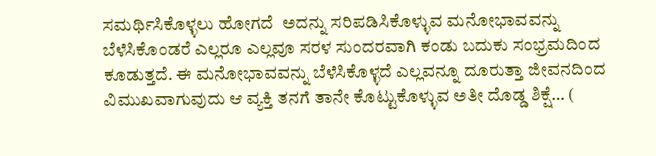ಸಮರ್ಥಿಸಿಕೊಳ್ಳಲು ಹೋಗದೆ  ಅದನ್ನು ಸರಿಪಡಿಸಿಕೊಳ್ಳುವ ಮನೋಭಾವವನ್ನು ಬೆಳೆಸಿಕೊಂಡರೆ ಎಲ್ಲರೂ ಎಲ್ಲವೂ ಸರಳ ಸುಂದರವಾಗಿ ಕಂಡು ಬದುಕು ಸಂಭ್ರಮದಿಂದ ಕೂಡುತ್ತದೆ. ಈ ಮನೋಭಾವವನ್ನು ಬೆಳೆಸಿಕೊಳ್ಳದೆ ಎಲ್ಲವನ್ನೂ ದೂರುತ್ತಾ ಜೀವನದಿಂದ ವಿಮುಖವಾಗುವುದು ಆ ವ್ಯಕ್ತಿ ತನಗೆ ತಾನೇ ಕೊಟ್ಟುಕೊಳ್ಳುವ ಅತೀ ದೊಡ್ಡ ಶಿಕ್ಷೆ… (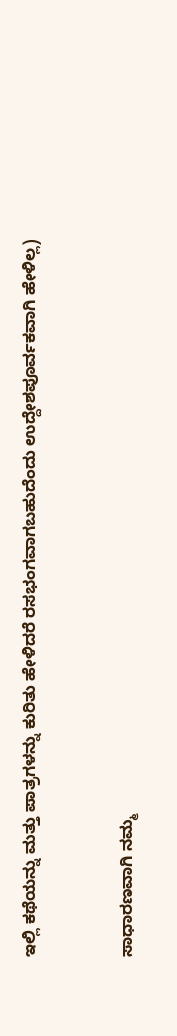ಇಲ್ಲಿ ಕಥೆಯನ್ನು ಮತ್ತು ಪಾತ್ರಗಳನ್ನು ಕುರಿತು ಹೇಳಿದರೆ ರಸಭಂಗವಾಗಬಹುದೆಂದು ಉದ್ದೇಶಪೂರ್ವಕವಾಗಿ ಹೇಳಿಲ್ಲ)


ಸಾಧಾರಣವಾಗಿ ನಮ್ಮ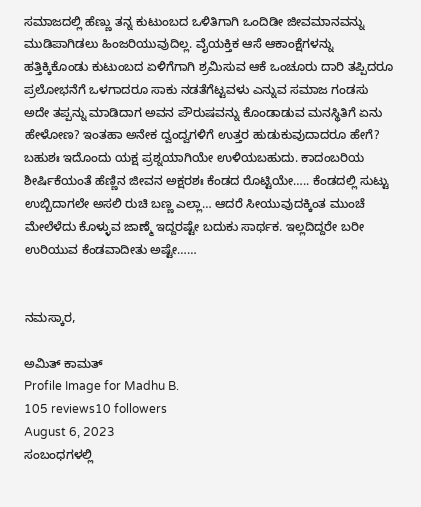ಸಮಾಜದಲ್ಲಿ ಹೆಣ್ಣು ತನ್ನ ಕುಟುಂಬದ ಒಳಿತಿಗಾಗಿ ಒಂದಿಡೀ ಜೀವಮಾನವನ್ನು ಮುಡಿಪಾಗಿಡಲು ಹಿಂಜರಿಯುವುದಿಲ್ಲ. ವೈಯಕ್ತಿಕ ಆಸೆ ಆಕಾಂಕ್ಷೆಗಳನ್ನು ಹತ್ತಿಕ್ಕಿಕೊಂಡು ಕುಟುಂಬದ ಏಳಿಗೆಗಾಗಿ ಶ್ರಮಿಸುವ ಆಕೆ ಒಂಚೂರು ದಾರಿ ತಪ್ಪಿದರೂ ಪ್ರಲೋಭನೆಗೆ ಒಳಗಾದರೂ ಸಾಕು ನಡತೆಗೆಟ್ಟವಳು ಎನ್ನುವ ಸಮಾಜ ಗಂಡಸು ಅದೇ ತಪ್ಪನ್ನು ಮಾಡಿದಾಗ ಅವನ ಪೌರುಷವನ್ನು ಕೊಂಡಾಡುವ ಮನಸ್ಥಿತಿಗೆ ಏನು ಹೇಳೋಣ? ಇಂತಹಾ ಅನೇಕ ದ್ವಂದ್ವಗಳಿಗೆ ಉತ್ತರ ಹುಡುಕುವುದಾದರೂ ಹೇಗೆ? ಬಹುಶಃ ಇದೊಂದು ಯಕ್ಷ ಪ್ರಶ್ನಯಾಗಿಯೇ ಉಳಿಯಬಹುದು. ಕಾದಂಬರಿಯ ಶೀರ್ಷಿಕೆಯಂತೆ ಹೆಣ್ಣಿನ ಜೀವನ ಅಕ್ಷರಶಃ ಕೆಂಡದ ರೊಟ್ಟಿಯೇ….. ಕೆಂಡದಲ್ಲಿ ಸುಟ್ಟು ಉಬ್ಬಿದಾಗಲೇ ಅಸಲಿ ರುಚಿ ಬಣ್ಣ ಎಲ್ಲಾ… ಆದರೆ ಸೀಯುವುದಕ್ಕಿಂತ ಮುಂಚೆ ಮೇಲೆಳೆದು ಕೊಳ್ಳುವ ಜಾಣ್ಮೆ ಇದ್ದರಷ್ಟೇ ಬದುಕು ಸಾರ್ಥಕ. ಇಲ್ಲದಿದ್ದರೇ ಬರೀ ಉರಿಯುವ ಕೆಂಡವಾದೀತು ಅಷ್ಟೇ……


ನಮಸ್ಕಾರ,

ಅಮಿತ್ ಕಾಮತ್
Profile Image for Madhu B.
105 reviews10 followers
August 6, 2023
ಸಂಬಂಧಗಳಲ್ಲಿ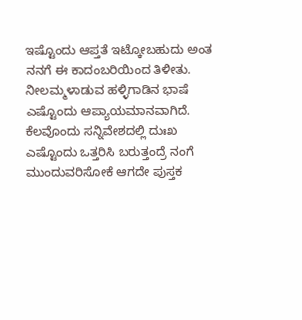ಇಷ್ಟೊಂದು ಆಪ್ತತೆ ಇಟ್ಕೋಬಹುದು ಅಂತ ನನಗೆ ಈ ಕಾದಂಬರಿಯಿಂದ ತಿಳೀತು. ನೀಲಮ್ಮಳಾಡುವ ಹಳ್ಳಿಗಾಡಿನ ಭಾಷೆ ಎಷ್ಟೊಂದು ಆಪ್ಯಾಯಮಾನವಾಗಿದೆ. ಕೆಲವೊಂದು ಸನ್ನಿವೇಶದಲ್ಲಿ ದುಃಖ ಎಷ್ಟೊಂದು ಒತ್ತರಿಸಿ ಬರುತ್ತಂದ್ರೆ ನಂಗೆ ಮುಂದುವರಿಸೋಕೆ ಆಗದೇ ಪುಸ್ತಕ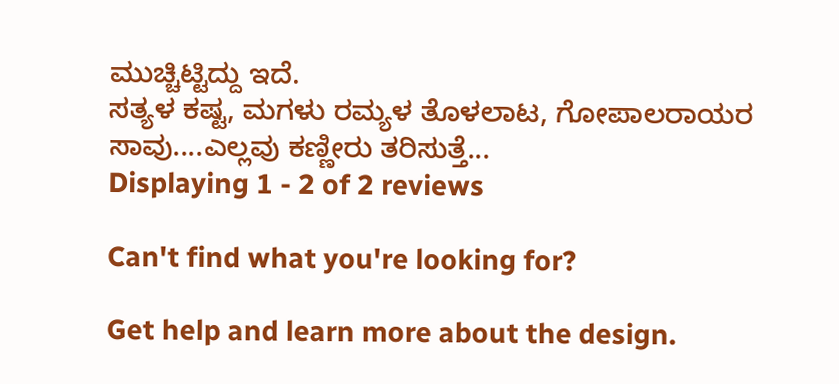ಮುಚ್ಚಿಟ್ಟಿದ್ದು ಇದೆ.
ಸತ್ಯಳ ಕಷ್ಟ, ಮಗಳು ರಮ್ಯಳ ತೊಳಲಾಟ, ಗೋಪಾಲರಾಯರ ಸಾವು....ಎಲ್ಲವು ಕಣ್ಣೀರು ತರಿಸುತ್ತೆ...
Displaying 1 - 2 of 2 reviews

Can't find what you're looking for?

Get help and learn more about the design.